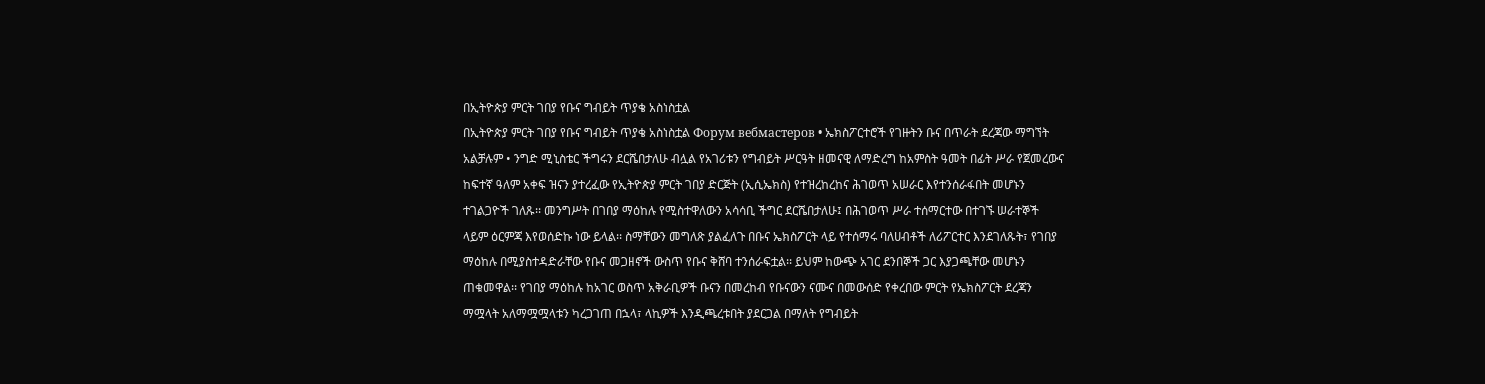በኢትዮጵያ ምርት ገበያ የቡና ግብይት ጥያቄ አስነስቷል
በኢትዮጵያ ምርት ገበያ የቡና ግብይት ጥያቄ አስነስቷል Форум вебмастеров • ኤክስፖርተሮች የገዙትን ቡና በጥራት ደረጃው ማግኘት አልቻሉም • ንግድ ሚኒስቴር ችግሩን ደርሼበታለሁ ብሏል የአገሪቱን የግብይት ሥርዓት ዘመናዊ ለማድረግ ከአምስት ዓመት በፊት ሥራ የጀመረውና ከፍተኛ ዓለም አቀፍ ዝናን ያተረፈው የኢትዮጵያ ምርት ገበያ ድርጅት (ኢሲኤክስ) የተዝረከረከና ሕገወጥ አሠራር እየተንሰራፋበት መሆኑን ተገልጋዮች ገለጹ፡፡ መንግሥት በገበያ ማዕከሉ የሚስተዋለውን አሳሳቢ ችግር ደርሼበታለሁ፤ በሕገወጥ ሥራ ተሰማርተው በተገኙ ሠራተኞች ላይም ዕርምጃ እየወሰድኩ ነው ይላል፡፡ ስማቸውን መግለጽ ያልፈለጉ በቡና ኤክስፖርት ላይ የተሰማሩ ባለሀብቶች ለሪፖርተር እንደገለጹት፣ የገበያ ማዕከሉ በሚያስተዳድራቸው የቡና መጋዘኖች ውስጥ የቡና ቅሸባ ተንሰራፍቷል፡፡ ይህም ከውጭ አገር ደንበኞች ጋር እያጋጫቸው መሆኑን ጠቁመዋል፡፡ የገበያ ማዕከሉ ከአገር ወስጥ አቅራቢዎች ቡናን በመረከብ የቡናውን ናሙና በመውሰድ የቀረበው ምርት የኤክስፖርት ደረጃን ማሟላት አለማሟሟላቱን ካረጋገጠ በኋላ፣ ላኪዎች እንዲጫረቱበት ያደርጋል በማለት የግብይት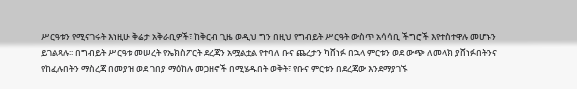ሥርዓቱን የሚናገሩት እነዚሁ ቅሬታ አቅራቢዎች፣ ከቅርብ ጊዜ ወዲህ ግን በዚህ የግብይት ሥርዓት ውስጥ አሳሳቢ ችግሮች እየተስተዋሉ መሆኑን ይገልጻሉ፡፡ በግብይት ሥርዓቱ መሠረት የኤክስፖርት ደረጃን አሟልቷል የተባለ ቡና ጨረታን ካሸነፉ በኋላ ምርቱን ወደ ውጭ ለመላክ ያሸነፉበትንና የከፈሉበትን ማስረጃ በመያዝ ወደ ገበያ ማዕከሉ መጋዘኖች በሚሄዱበት ወቅት፣ የቡና ምርቱን በደረጃው እንደማያገኙ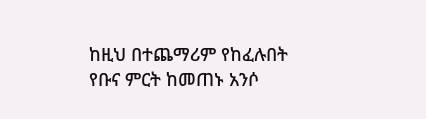ከዚህ በተጨማሪም የከፈሉበት የቡና ምርት ከመጠኑ አንሶ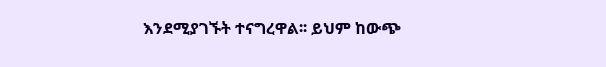እንደሚያገኙት ተናግረዋል፡፡ ይህም ከውጭ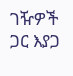ገዥዎች ጋር እያጋ